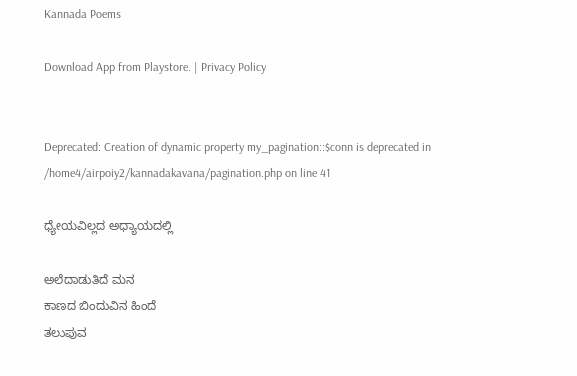Kannada Poems

Download App from Playstore. | Privacy Policy


Deprecated: Creation of dynamic property my_pagination::$conn is deprecated in /home4/airpoiy2/kannadakavana/pagination.php on line 41

ಧ್ಯೇಯವಿಲ್ಲದ ಅಧ್ಯಾಯದಲ್ಲಿ

ಅಲೆದಾಡುತಿದೆ ಮನ
ಕಾಣದ ಬಿಂದುವಿನ ಹಿಂದೆ
ತಲುಪುವ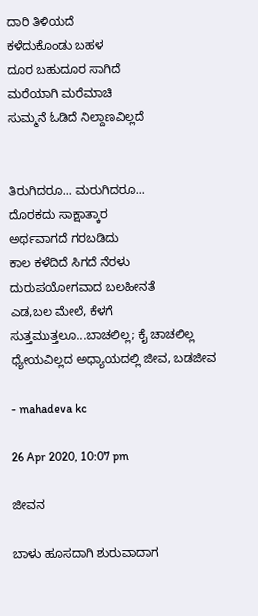ದಾರಿ ತಿಳಿಯದೆ
ಕಳೆದುಕೊಂಡು ಬಹಳ
ದೂರ ಬಹುದೂರ ಸಾಗಿದೆ
ಮರೆಯಾಗಿ ಮರೆಮಾಚಿ
ಸುಮ್ಮನೆ ಓಡಿದೆ ನಿಲ್ದಾಣವಿಲ್ಲದೆ


ತಿರುಗಿದರೂ... ಮರುಗಿದರೂ...
ದೊರಕದು ಸಾಕ್ಷಾತ್ಕಾರ
ಅರ್ಥವಾಗದೆ ಗರಬಡಿದು
ಕಾಲ ಕಳೆದಿದೆ ಸಿಗದೆ ನೆರಳು
ದುರುಪಯೋಗವಾದ ಬಲಹೀನತೆ
ಎಡ,ಬಲ ಮೇಲೆ, ಕೆಳಗೆ
ಸುತ್ತಮುತ್ತಲೂ...ಬಾಚಲಿಲ್ಲ; ಕೈ ಚಾಚಲಿಲ್ಲ
ಧ್ಯೇಯವಿಲ್ಲದ ಅಧ್ಯಾಯದಲ್ಲಿ ಜೀವ, ಬಡಜೀವ

- mahadeva kc

26 Apr 2020, 10:07 pm

ಜೀವನ

ಬಾಳು ಹೂಸದಾಗಿ ಶುರುವಾದಾಗ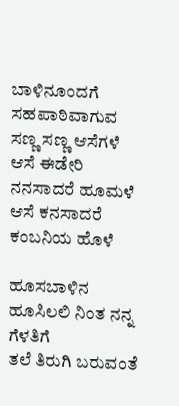ಬಾಳಿನೂಂದಗೆ ಸಹಪಾಠಿವಾಗುವ ಸಣ್ಣ ಸಣ್ಣ ಆಸೆಗಳೆ
ಆಸೆ ಈಡೇರಿ ನನಸಾದರೆ ಹೂಮಳೆ
ಆಸೆ ಕನಸಾದರೆ ಕಂಬನಿಯ ಹೊಳೆ

ಹೂಸಬಾಳಿನ ಹೂಸಿಲಲಿ ನಿಂತ ನನ್ನ ಗೆಳತಿಗೆ
ತಲೆ ತಿರುಗಿ ಬರುವಂತೆ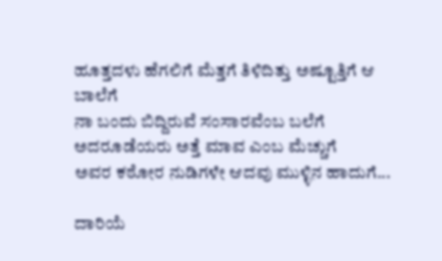ಹೂತ್ತದಳು ಹೆಗಲಿಗೆ ಮೆತ್ತಗೆ ತಿಳಿದಿತ್ತು ಅಷ್ಟೂತ್ತಿಗೆ ಆ ಬಾಲೆಗೆ
ನಾ ಬಂದು ಬಿದ್ದಿರುವೆ ಸಂಸಾರವೆಂಬ ಬಲೆಗೆ
ಅದರೂಡೆಯರು ಅತ್ತೆ ಮಾವ ಎಂಬ ಮೆಚ್ಚುಗೆ
ಅವರ ಕಠೋರ ನುಡಿಗಳೇ ಆದವು ಮುಳ್ಳಿನ ಹಾದುಗೆ...

ದಾರಿಯೆ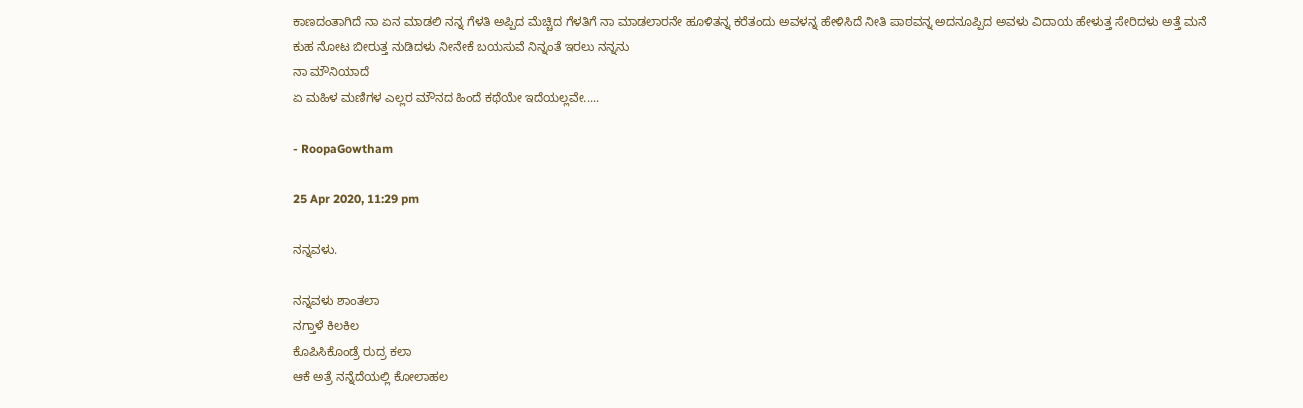ಕಾಣದಂತಾಗಿದೆ ನಾ ಏನ ಮಾಡಲಿ ನನ್ನ ಗೆಳತಿ ಅಪ್ಪಿದ ಮೆಚ್ಚಿದ ಗೆಳತಿಗೆ ನಾ ಮಾಡಲಾರನೇ ಹೂಳಿತನ್ನ ಕರೆತಂದು ಅವಳನ್ನ ಹೇಳಿಸಿದೆ ನೀತಿ ಪಾಠವನ್ನ ಅದನೂಪ್ಪಿದ ಅವಳು ವಿದಾಯ ಹೇಳುತ್ತ ಸೇರಿದಳು ಅತ್ತೆ ಮನೆ
ಕುಹ ನೋಟ ಬೀರುತ್ತ ನುಡಿದಳು ನೀನೇಕೆ ಬಯಸುವೆ ನಿನ್ನಂತೆ ಇರಲು ನನ್ನನು
ನಾ ಮೌನಿಯಾದೆ
ಏ ಮಹಿಳ ಮಣಿಗಳ ಎಲ್ಲರ ಮೌನದ ಹಿಂದೆ ಕಥೆಯೇ ಇದೆಯಲ್ಲವೇ.....

- RoopaGowtham

25 Apr 2020, 11:29 pm

ನನ್ನವಳು.

ನನ್ನವಳು ಶಾಂತಲಾ
ನಗ್ತಾಳೆ ಕಿಲಕಿಲ
ಕೊಪಿಸಿಕೊಂಡ್ರೆ ರುದ್ರ ಕಲಾ
ಆಕೆ ಅತ್ರೆ ನನ್ನೆದೆಯಲ್ಲಿ ಕೋಲಾಹಲ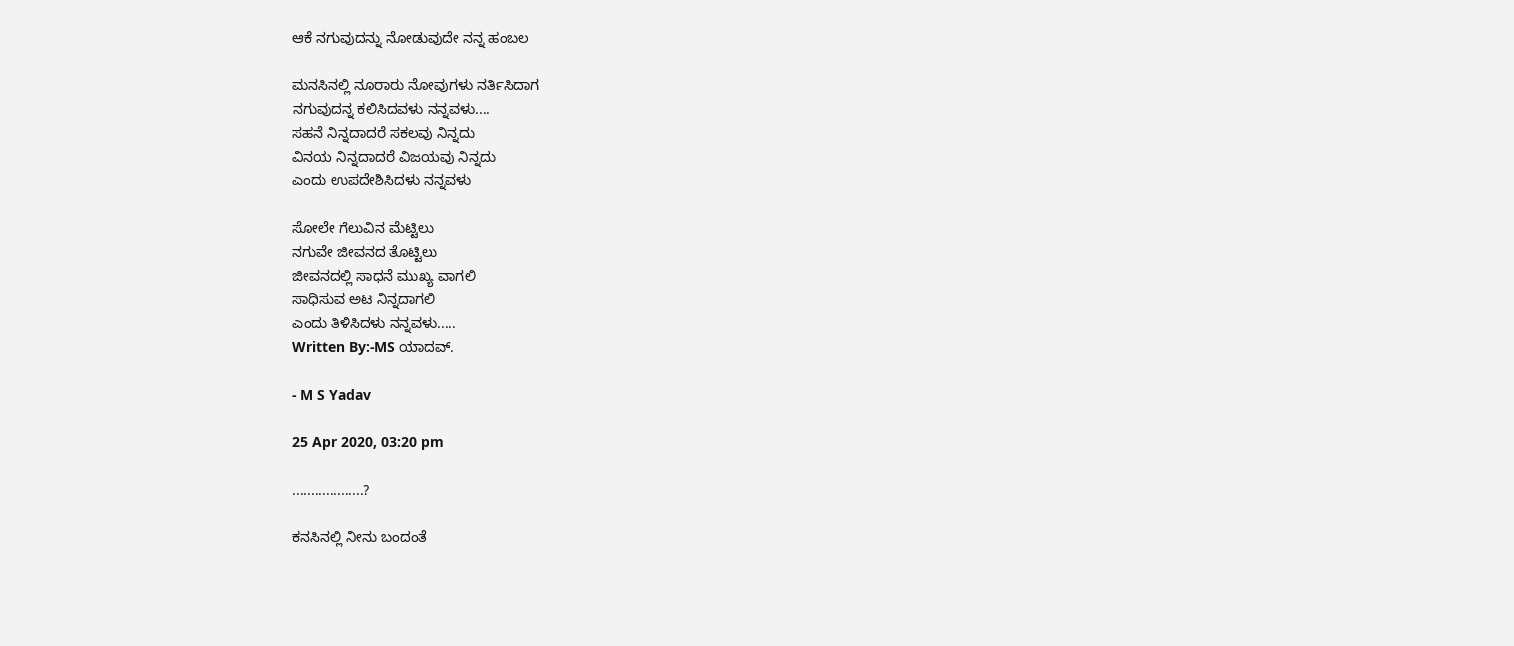ಆಕೆ ನಗುವುದನ್ನು ನೋಡುವುದೇ ನನ್ನ ಹಂಬಲ

ಮನಸಿನಲ್ಲಿ ನೂರಾರು ನೋವುಗಳು ನರ್ತಿಸಿದಾಗ
ನಗುವುದನ್ನ ಕಲಿಸಿದವಳು ನನ್ನವಳು....
ಸಹನೆ ನಿನ್ನದಾದರೆ ಸಕಲವು ನಿನ್ನದು
ವಿನಯ ನಿನ್ನದಾದರೆ ವಿಜಯವು ನಿನ್ನದು
ಎಂದು ಉಪದೇಶಿಸಿದಳು ನನ್ನವಳು

ಸೋಲೇ ಗೆಲುವಿನ ಮೆಟ್ಟಿಲು
ನಗುವೇ ಜೀವನದ ತೊಟ್ಟಿಲು
ಜೀವನದಲ್ಲಿ ಸಾಧನೆ ಮುಖ್ಯ ವಾಗಲಿ
ಸಾಧಿಸುವ ಅಟ ನಿನ್ನದಾಗಲಿ
ಎಂದು ತಿಳಿಸಿದಳು ನನ್ನವಳು.....
Written By:-MS ಯಾದವ್.

- M S Yadav

25 Apr 2020, 03:20 pm

...................?

ಕನಸಿನಲ್ಲಿ ನೀನು ಬಂದಂತೆ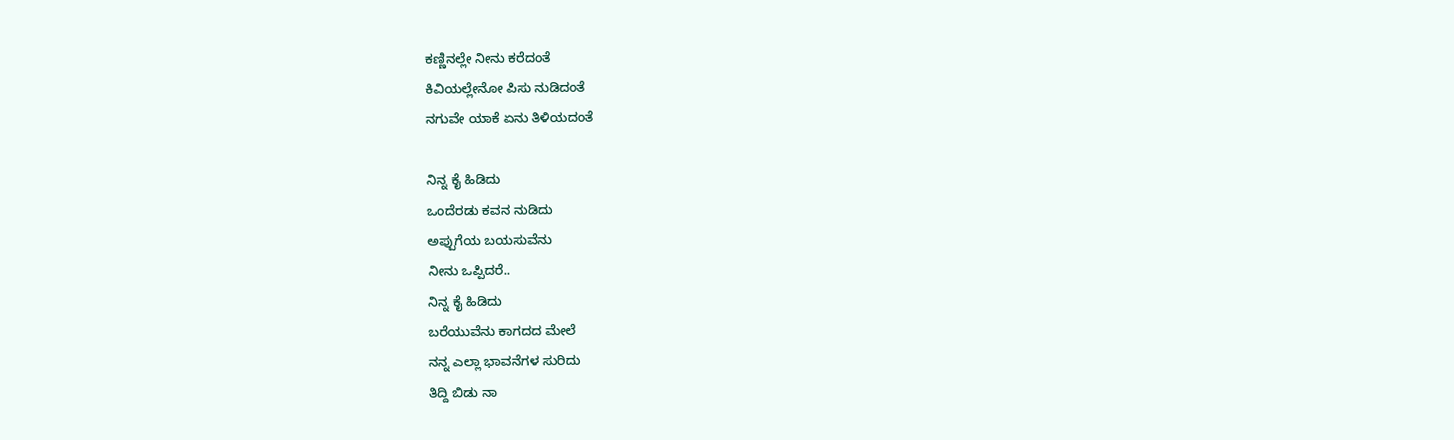ಕಣ್ಣಿನಲ್ಲೇ ನೀನು ಕರೆದಂತೆ
ಕಿವಿಯಲ್ಲೇನೋ ಪಿಸು ನುಡಿದಂತೆ
ನಗುವೇ ಯಾಕೆ ಏನು ತಿಳಿಯದಂತೆ

ನಿನ್ನ ಕೈ ಹಿಡಿದು
ಒಂದೆರಡು ಕವನ ನುಡಿದು
ಅಪ್ಪುಗೆಯ ಬಯಸುವೆನು
ನೀನು ಒಪ್ಪಿದರೆ..
ನಿನ್ನ ಕೈ ಹಿಡಿದು
ಬರೆಯುವೆನು ಕಾಗದದ ಮೇಲೆ
ನನ್ನ ಎಲ್ಲಾ ಭಾವನೆಗಳ ಸುರಿದು
ತಿದ್ದಿ ಬಿಡು ನಾ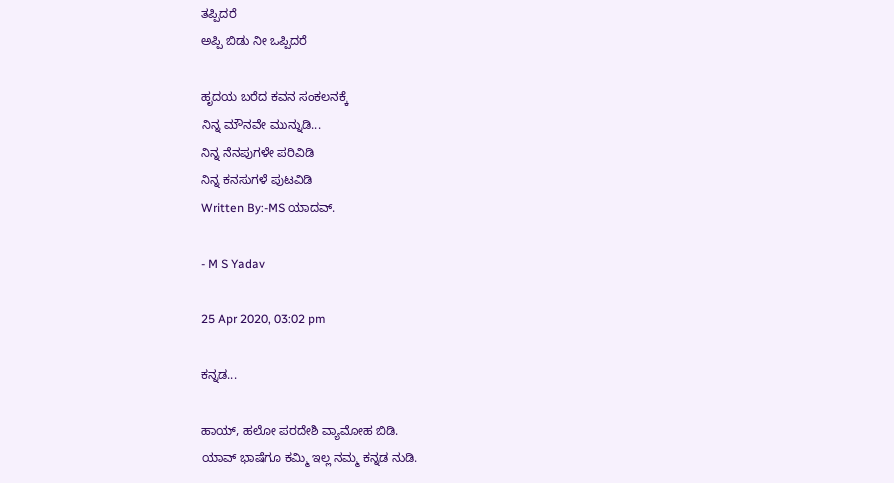ತಪ್ಪಿದರೆ
ಅಪ್ಪಿ ಬಿಡು ನೀ ಒಪ್ಪಿದರೆ

ಹೃದಯ ಬರೆದ ಕವನ ಸಂಕಲನಕ್ಕೆ
ನಿನ್ನ ಮೌನವೇ ಮುನ್ನುಡಿ...
ನಿನ್ನ ನೆನಪುಗಳೇ ಪರಿವಿಡಿ
ನಿನ್ನ ಕನಸುಗಳೆ ಪುಟವಿಡಿ
Written By:-MS ಯಾದವ್.

- M S Yadav

25 Apr 2020, 03:02 pm

ಕನ್ನಡ...

ಹಾಯ್, ಹಲೋ ಪರದೇಶಿ ವ್ಯಾಮೋಹ ಬಿಡಿ.
ಯಾವ್ ಭಾಷೆಗೂ ಕಮ್ಮಿ ಇಲ್ಲ ನಮ್ಮ ಕನ್ನಡ ನುಡಿ.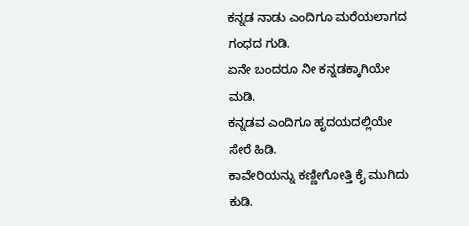ಕನ್ನಡ ನಾಡು ಎಂದಿಗೂ ಮರೆಯಲಾಗದ ಗಂಧದ ಗುಡಿ.
ಏನೇ ಬಂದರೂ ನೀ ಕನ್ನಡಕ್ಕಾಗಿಯೇ ಮಡಿ.
ಕನ್ನಡವ ಎಂದಿಗೂ ಹೃದಯದಲ್ಲಿಯೇ ಸೇರೆ ಹಿಡಿ.
ಕಾವೇರಿಯನ್ನು ಕಣ್ಣೀಗೋತ್ತಿ ಕೈ ಮುಗಿದು ಕುಡಿ.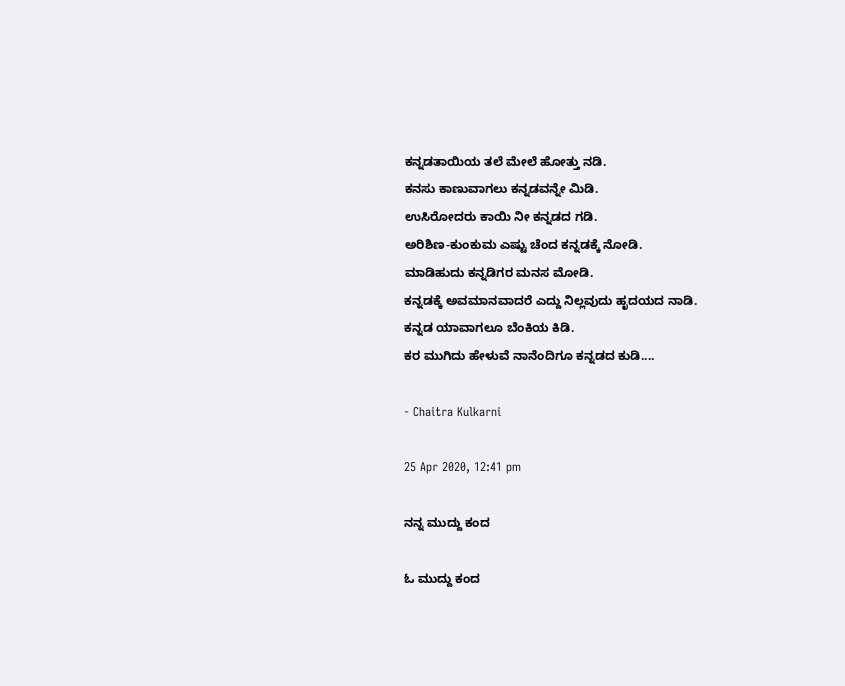ಕನ್ನಡತಾಯಿಯ ತಲೆ ಮೇಲೆ ಹೋತ್ತು ನಡಿ.
ಕನಸು ಕಾಣುವಾಗಲು ಕನ್ನಡವನ್ನೇ ಮಿಡಿ.
ಉಸಿರೋದರು ಕಾಯಿ ನೀ ಕನ್ನಡದ ಗಡಿ.
ಅರಿಶಿಣ-ಕುಂಕುಮ ಎಷ್ಟು ಚೆಂದ ಕನ್ನಡಕ್ಕೆ ನೋಡಿ.
ಮಾಡಿಹುದು ಕನ್ನಡಿಗರ ಮನಸ ಮೋಡಿ.
ಕನ್ನಡಕ್ಕೆ ಅವಮಾನವಾದರೆ ಎದ್ದು ನಿಲ್ಲವುದು ಹೃದಯದ ನಾಡಿ.
ಕನ್ನಡ ಯಾವಾಗಲೂ ಬೆಂಕಿಯ ಕಿಡಿ.
ಕರ ಮುಗಿದು ಹೇಳುವೆ ನಾನೆಂದಿಗೂ ಕನ್ನಡದ ಕುಡಿ....

- Chaitra Kulkarni

25 Apr 2020, 12:41 pm

ನನ್ನ ಮುದ್ದು ಕಂದ

ಓ ಮುದ್ದು ಕಂದ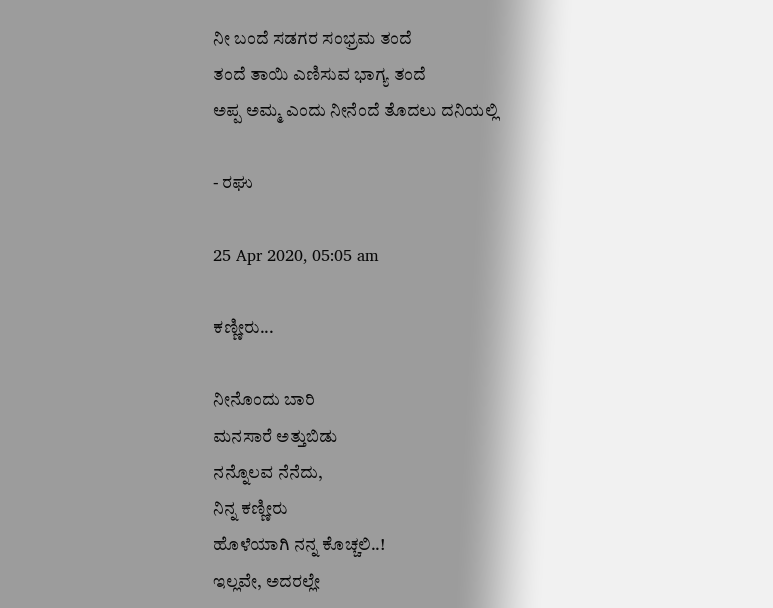ನೀ ಬಂದೆ ಸಡಗರ ಸಂಭ್ರಮ ತಂದೆ
ತಂದೆ ತಾಯಿ ಎಣಿಸುವ ಭಾಗ್ಯ ತಂದೆ
ಅಪ್ಪ ಅಮ್ಮ ಎಂದು ನೀನೆಂದೆ ತೊದಲು ದನಿಯಲ್ಲಿ

- ರಘು

25 Apr 2020, 05:05 am

ಕಣ್ಣೀರು...

ನೀನೊಂದು ಬಾರಿ
ಮನಸಾರೆ ಅತ್ತುಬಿಡು
ನನ್ನೊಲವ ನೆನೆದು,
ನಿನ್ನ ಕಣ್ಣೀರು
ಹೊಳೆಯಾಗಿ ನನ್ನ ಕೊಚ್ಚಲಿ..!
ಇಲ್ಲವೇ, ಅದರಲ್ಲೇ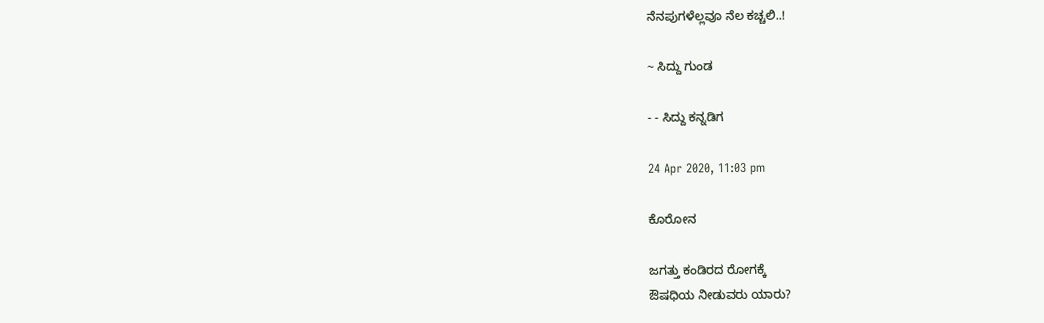ನೆನಪುಗಳೆಲ್ಲವೂ ನೆಲ ಕಚ್ಚಲಿ..!

~ ಸಿದ್ದು ಗುಂಡ

- - ಸಿದ್ದು ಕನ್ನಡಿಗ

24 Apr 2020, 11:03 pm

ಕೊರೋನ

ಜಗತ್ತು ಕಂಡಿರದ ರೋಗಕ್ಕೆ
ಔಷಧಿಯ ನೀಡುವರು ಯಾರು?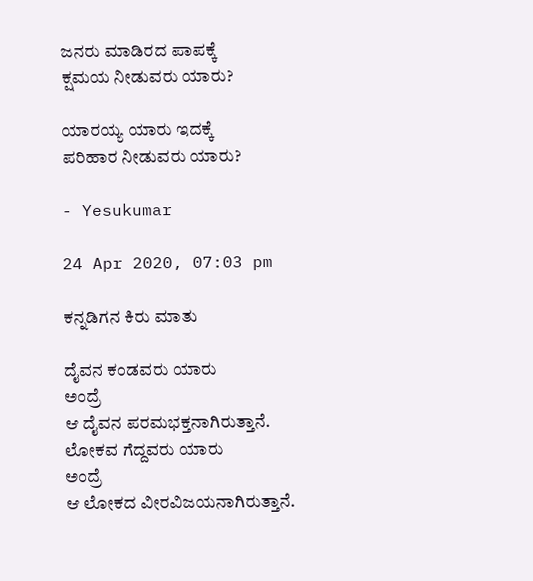ಜನರು ಮಾಡಿರದ ಪಾಪಕ್ಕೆ
ಕ್ಷಮಯ ನೀಡುವರು ಯಾರು?

ಯಾರಯ್ಯ ಯಾರು ಇದಕ್ಕೆ
ಪರಿಹಾರ ನೀಡುವರು ಯಾರು?

- Yesukumar

24 Apr 2020, 07:03 pm

ಕನ್ನಡಿಗನ ಕಿರು ಮಾತು

ದೈವನ ಕಂಡವರು ಯಾರು
ಅಂದ್ರೆ
ಆ ದೈವನ ಪರಮಭಕ್ತನಾಗಿರುತ್ತಾನೆ.
ಲೋಕವ ಗೆದ್ದವರು ಯಾರು
ಅಂದ್ರೆ
ಆ ಲೋಕದ ವೀರವಿಜಯನಾಗಿರುತ್ತಾನೆ.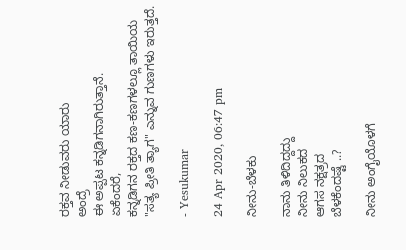ರಕ್ತವ ನೀಡುವರು ಯಾರು
ಅಂದ್ರೆ
ಈ ಅಪ್ಪಟ ಕನ್ನಡಿಗನಾಗಿರುತ್ತಾನೆ.
ಏಕೆಂದರೆ,
ಕನ್ನಡಿಗನ ರಕ್ತದ ಕಣ-ಕಣಗಳಲ್ಲೂ ತಾಯಿಯ
"ಸತ್ಯ ಪ್ರೀತಿ ತ್ಯಾಗ" ಎನ್ನುವ ಗುಣಗಳು ಇರುತ್ತದೆ.

- Yesukumar

24 Apr 2020, 06:47 pm

ನೀನು-ಬೆಳಕು

ನಾನು ತಿಳಿದಿದ್ದದ್ದು
ನೀನು ನಿಲುಕದ
ಆಗಸ ನಕ್ಷತ್ರದ
ಬೆಳಕೆಂದಷ್ಟೆ ..?

ನೀನು ಅಂಗೈಯೊಳಗೆ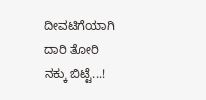ದೀವಟಿಗೆಯಾಗಿ
ದಾರಿ ತೋರಿ
ನಕ್ಕು ಬಿಟ್ಟೆ...!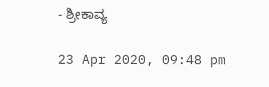- ಶ್ರೀಕಾವ್ಯ

23 Apr 2020, 09:48 pm